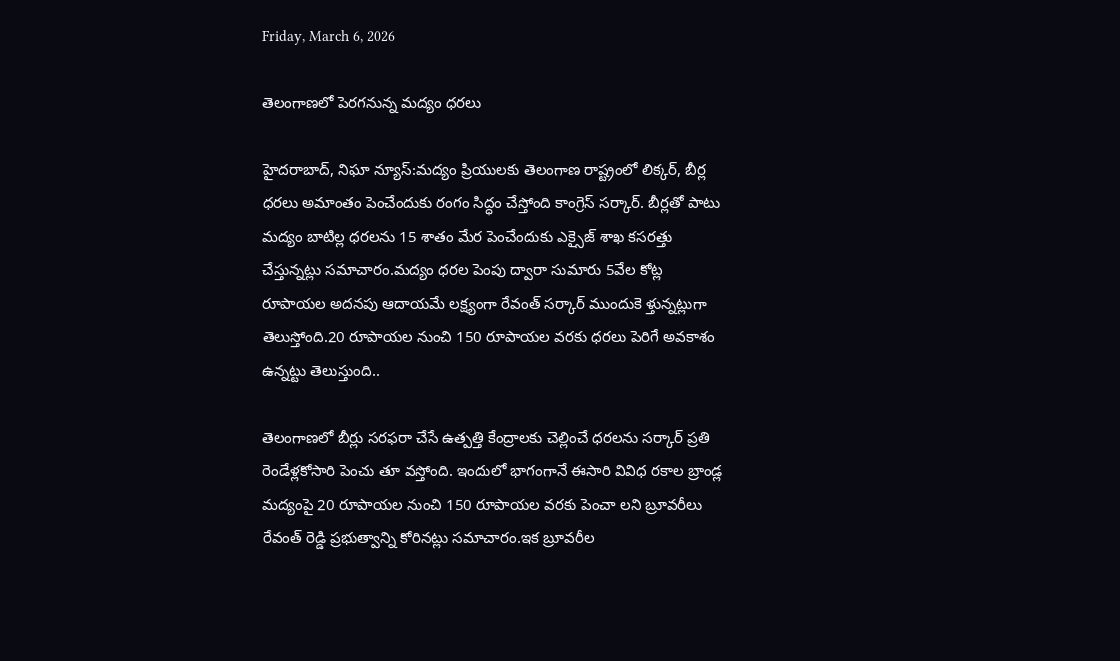Friday, March 6, 2026

తెలంగాణలో పెరగనున్న మద్యం ధరలు

హైదరాబాద్, నిఘా న్యూస్:మద్యం ప్రియులకు తెలంగాణ రాష్ట్రంలో లిక్కర్, బీర్ల ధరలు అమాంతం పెంచేందుకు రంగం సిద్ధం చేస్తోంది కాంగ్రెస్ సర్కార్. బీర్లతో పాటు మద్యం బాటిల్ల ధరలను 15 శాతం మేర పెంచేందుకు ఎక్సైజ్ శాఖ కసరత్తు చేస్తున్నట్లు సమాచారం.మద్యం ధరల పెంపు ద్వారా సుమారు 5వేల కోట్ల రూపాయల అదనపు ఆదాయమే లక్ష్యంగా రేవంత్ సర్కార్ ముందుకె ళ్తున్నట్లుగా తెలుస్తోంది.20 రూపాయల నుంచి 150 రూపాయల వరకు ధరలు పెరిగే అవకాశం ఉన్నట్టు తెలుస్తుంది..

తెలంగాణలో బీర్లు సరఫరా చేసే ఉత్పత్తి కేంద్రాలకు చెల్లించే ధరలను సర్కార్ ప్రతి రెండేళ్లకోసారి పెంచు తూ వస్తోంది. ఇందులో భాగంగానే ఈసారి వివిధ రకాల బ్రాండ్ల మద్యంపై 20 రూపాయల నుంచి 150 రూపాయల వరకు పెంచా లని బ్రూవరీలు రేవంత్ రెడ్డి ప్రభుత్వాన్ని కోరినట్లు సమాచారం.ఇక బ్రూవరీల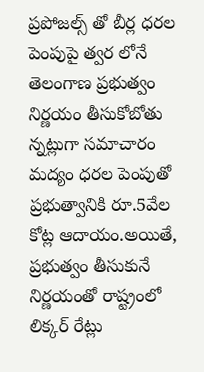ప్రపోజల్స్ తో బీర్ల ధరల పెంపుపై త్వర లోనే తెలంగాణ ప్రభుత్వం నిర్ణయం తీసుకోబోతు న్నట్లుగా సమాచారం మద్యం ధరల పెంపుతో ప్రభుత్వానికి రూ.5వేల కోట్ల ఆదాయం.అయితే, ప్రభుత్వం తీసుకునే నిర్ణయంతో రాష్ట్రంలో లిక్కర్ రేట్లు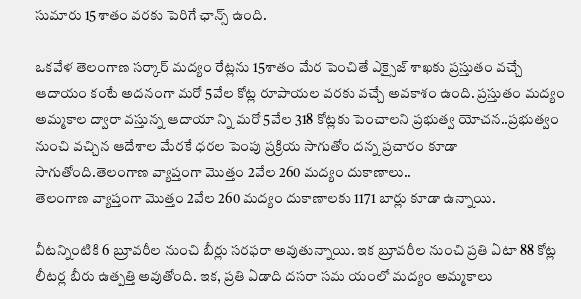సుమారు 15శాతం వరకు పెరిగే ఛాన్స్ ఉంది.

ఒకవేళ తెలంగాణ సర్కార్ మద్యం రేట్లను 15శాతం మేర పెంచితే ఎక్సైజ్ శాఖకు ప్రస్తుతం వచ్చే ఆదాయం కంటే అదనంగా మరో 5వేల కోట్ల రూపాయల వరకు వచ్చే అవకాశం ఉంది. ప్రస్తుతం మద్యం అమ్మకాల ద్వారా వస్తున్న ఆదాయా న్ని మరో 5వేల 318 కోట్లకు పెంచాలని ప్రభుత్వ యోచన..ప్రభుత్వం నుంచి వచ్చిన ఆదేశాల మేరకే ధరల పెంపు ప్రక్రియ సాగుతోం దన్న ప్రచారం కూడా సాగుతోంది.తెలంగాణ వ్యాప్తంగా మొత్తం 2వేల 260 మద్యం దుకాణాలు..
తెలంగాణ వ్యాప్తంగా మొత్తం 2వేల 260 మద్యం దుకాణాలకు 1171 బార్లు కూడా ఉన్నాయి.

వీటన్నింటికి 6 బ్రూవరీల నుంచి బీర్లు సరఫరా అవుతున్నాయి. ఇక బ్రూవరీల నుంచి ప్రతి ఏటా 88 కోట్ల లీటర్ల బీరు ఉత్పత్తి అవుతోంది. ఇక, ప్రతి ఏడాది దసరా సమ యంలో మద్యం అమ్మకాలు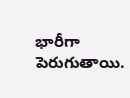భారీగా పెరుగుతాయి.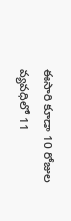ఈసారి కూడా 10 రోజుల వ్యవధిలో 11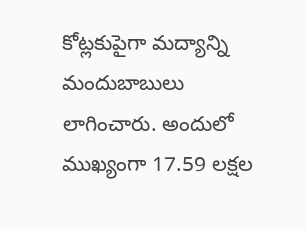కోట్లకుపైగా మద్యాన్ని మందుబాబులు లాగించారు. అందులో ముఖ్యంగా 17.59 లక్షల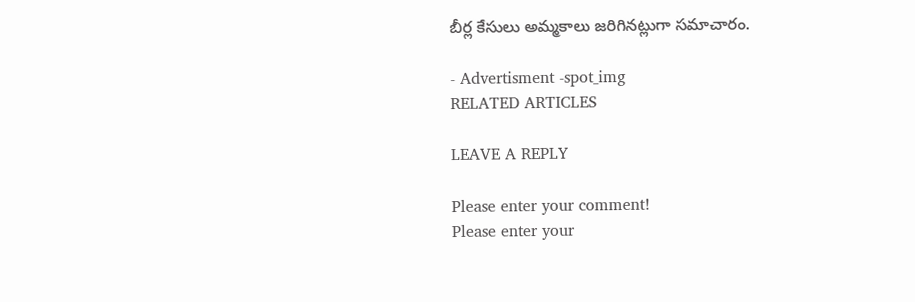బీర్ల కేసులు అమ్మకాలు జరిగినట్లుగా సమాచారం.

- Advertisment -spot_img
RELATED ARTICLES

LEAVE A REPLY

Please enter your comment!
Please enter your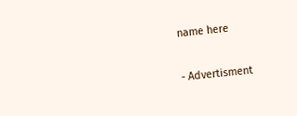name here

- Advertisment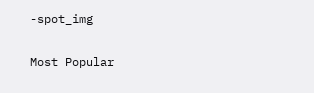-spot_img

Most Popular